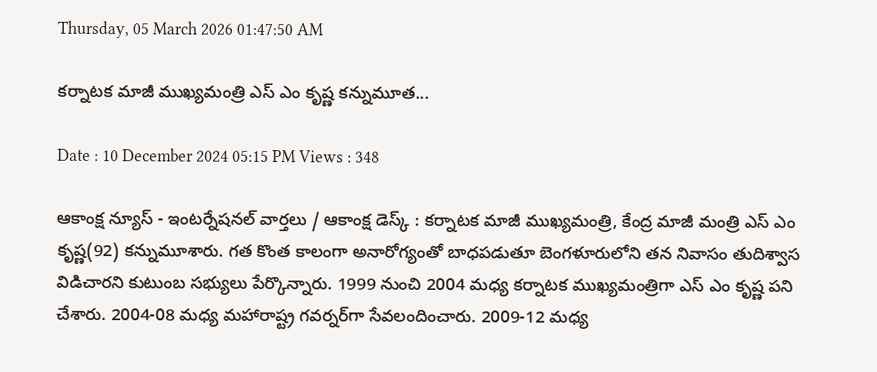Thursday, 05 March 2026 01:47:50 AM

కర్నాటక మాజీ ముఖ్యమంత్రి ఎస్ ఎం కృష్ణ కన్నుమూత...

Date : 10 December 2024 05:15 PM Views : 348

ఆకాంక్ష న్యూస్ - ఇంటర్నేషనల్ వార్తలు / ఆకాంక్ష డెస్క్ : కర్నాటక మాజీ ముఖ్యమంత్రి, కేంద్ర మాజీ మంత్రి ఎస్ ఎం కృష్ణ(92) కన్నుమూశారు. గత కొంత కాలంగా అనారోగ్యంతో బాధపడుతూ బెంగళూరులోని తన నివాసం తుదిశ్వాస విడిచారని కుటుంబ సభ్యులు పేర్కొన్నారు. 1999 నుంచి 2004 మధ్య కర్నాటక ముఖ్యమంత్రిగా ఎస్ ఎం కృష్ణ పని చేశారు. 2004-08 మధ్య మహారాష్ట్ర గవర్నర్‌గా సేవలందించారు. 2009-12 మధ్య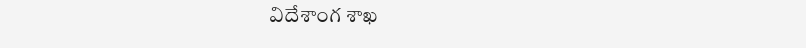విదేశాంగ శాఖ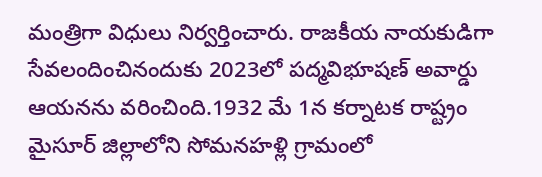మంత్రిగా విధులు నిర్వర్తించారు. రాజకీయ నాయకుడిగా సేవలందించినందుకు 2023లో పద్మవిభూషణ్ అవార్డు ఆయనను వరించింది.1932 మే 1న కర్నాటక రాష్ట్రం మైసూర్ జిల్లాలోని సోమనహళ్లి గ్రామంలో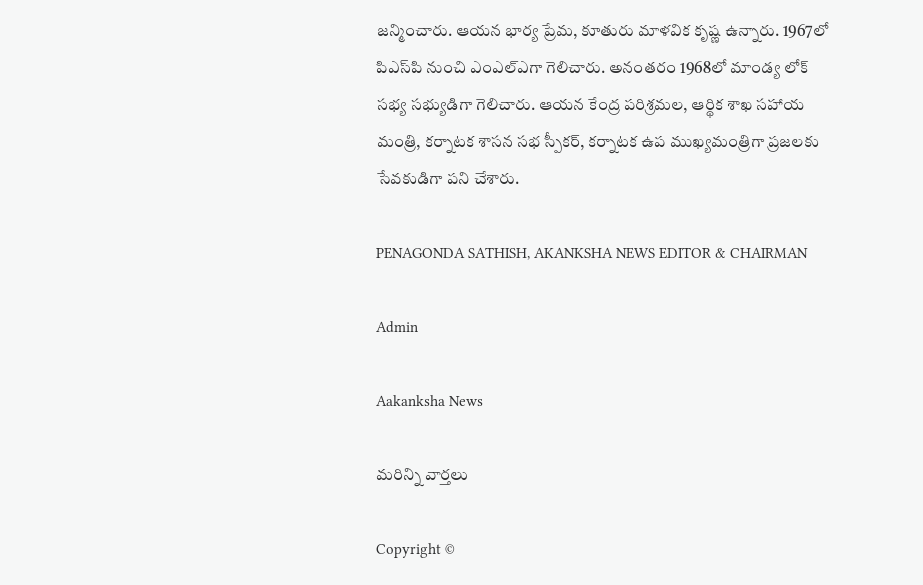జన్మించారు. ఆయన భార్య ప్రేమ, కూతురు మాళవిక కృష్ణ ఉన్నారు. 1967లో పిఎస్‌పి నుంచి ఎంఎల్‌ఎగా గెలిచారు. అనంతరం 1968లో మాండ్య లోక్ సభ్య సభ్యుడిగా గెలిచారు. ఆయన కేంద్ర పరిశ్రమల, ఆర్థిక శాఖ సహాయ మంత్రి, కర్నాటక శాసన సభ స్పీకర్, కర్నాటక ఉప ముఖ్యమంత్రిగా ప్రజలకు సేవకుడిగా పని చేశారు.

PENAGONDA SATHISH, AKANKSHA NEWS EDITOR & CHAIRMAN

Admin

Aakanksha News

మరిన్ని వార్తలు

Copyright ©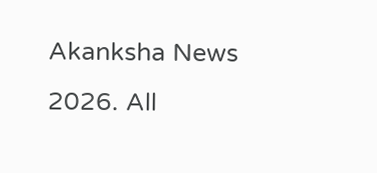Akanksha News 2026. All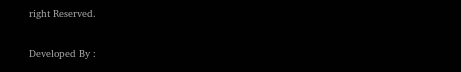right Reserved.

Developed By :